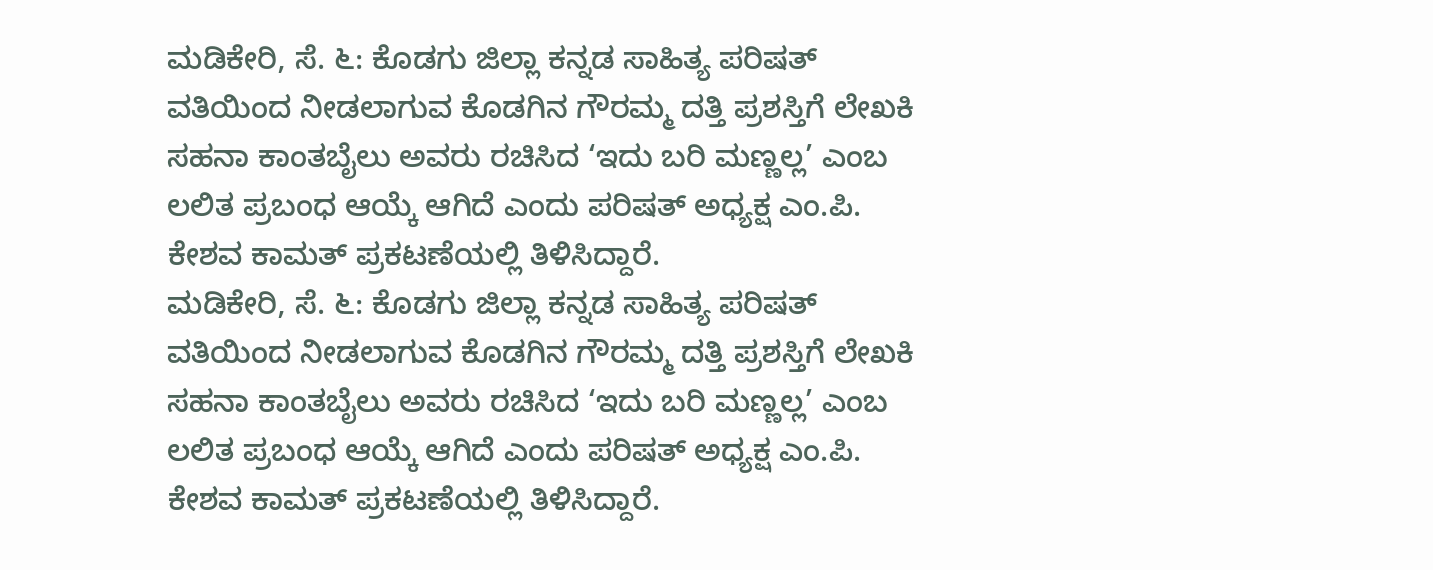ಮಡಿಕೇರಿ, ಸೆ. ೬: ಕೊಡಗು ಜಿಲ್ಲಾ ಕನ್ನಡ ಸಾಹಿತ್ಯ ಪರಿಷತ್ ವತಿಯಿಂದ ನೀಡಲಾಗುವ ಕೊಡಗಿನ ಗೌರಮ್ಮ ದತ್ತಿ ಪ್ರಶಸ್ತಿಗೆ ಲೇಖಕಿ ಸಹನಾ ಕಾಂತಬೈಲು ಅವರು ರಚಿಸಿದ ‘ಇದು ಬರಿ ಮಣ್ಣಲ್ಲ’ ಎಂಬ ಲಲಿತ ಪ್ರಬಂಧ ಆಯ್ಕೆ ಆಗಿದೆ ಎಂದು ಪರಿಷತ್ ಅಧ್ಯಕ್ಷ ಎಂ.ಪಿ. ಕೇಶವ ಕಾಮತ್ ಪ್ರಕಟಣೆಯಲ್ಲಿ ತಿಳಿಸಿದ್ದಾರೆ.
ಮಡಿಕೇರಿ, ಸೆ. ೬: ಕೊಡಗು ಜಿಲ್ಲಾ ಕನ್ನಡ ಸಾಹಿತ್ಯ ಪರಿಷತ್ ವತಿಯಿಂದ ನೀಡಲಾಗುವ ಕೊಡಗಿನ ಗೌರಮ್ಮ ದತ್ತಿ ಪ್ರಶಸ್ತಿಗೆ ಲೇಖಕಿ ಸಹನಾ ಕಾಂತಬೈಲು ಅವರು ರಚಿಸಿದ ‘ಇದು ಬರಿ ಮಣ್ಣಲ್ಲ’ ಎಂಬ ಲಲಿತ ಪ್ರಬಂಧ ಆಯ್ಕೆ ಆಗಿದೆ ಎಂದು ಪರಿಷತ್ ಅಧ್ಯಕ್ಷ ಎಂ.ಪಿ. ಕೇಶವ ಕಾಮತ್ ಪ್ರಕಟಣೆಯಲ್ಲಿ ತಿಳಿಸಿದ್ದಾರೆ.